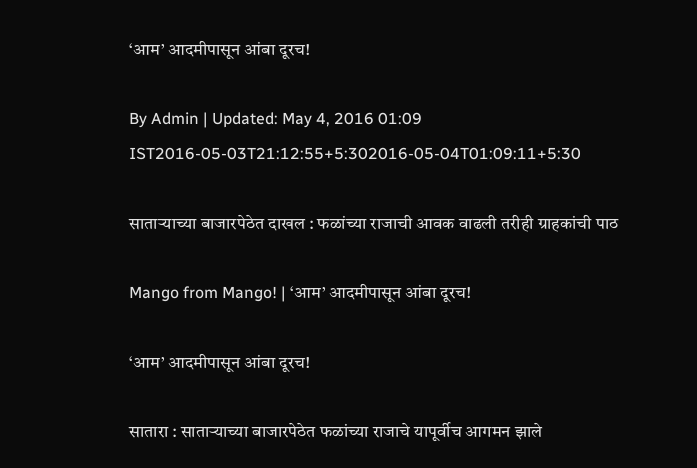‘आम’ आदमीपासून आंबा दूरच!

By Admin | Updated: May 4, 2016 01:09 IST2016-05-03T21:12:55+5:302016-05-04T01:09:11+5:30

साताऱ्याच्या बाजारपेठेत दाखल : फळांच्या राजाची आवक वाढली तरीही ग्राहकांची पाठ

Mango from Mango! | ‘आम’ आदमीपासून आंबा दूरच!

‘आम’ आदमीपासून आंबा दूरच!

सातारा : साताऱ्याच्या बाजारपेठेत फळांच्या राजाचे यापूर्वीच आगमन झाले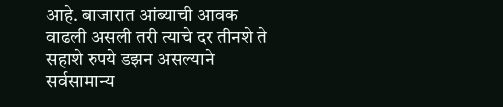आहे. बाजारात आंब्याची आवक वाढली असली तरी त्याचे दर तीनशे ते सहाशे रुपये डझन असल्याने सर्वसामान्य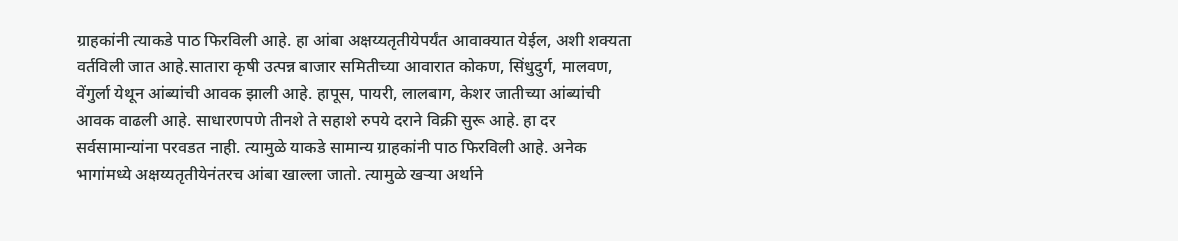ग्राहकांनी त्याकडे पाठ फिरविली आहे. हा आंबा अक्षय्यतृतीयेपर्यंत आवाक्यात येईल, अशी शक्यता वर्तविली जात आहे.सातारा कृषी उत्पन्न बाजार समितीच्या आवारात कोकण, सिंधुदुर्ग, मालवण, वेंगुर्ला येथून आंब्यांची आवक झाली आहे. हापूस, पायरी, लालबाग, केशर जातीच्या आंब्यांची आवक वाढली आहे. साधारणपणे तीनशे ते सहाशे रुपये दराने विक्री सुरू आहे. हा दर सर्वसामान्यांना परवडत नाही. त्यामुळे याकडे सामान्य ग्राहकांनी पाठ फिरविली आहे. अनेक भागांमध्ये अक्षय्यतृतीयेनंतरच आंबा खाल्ला जातो. त्यामुळे खऱ्या अर्थाने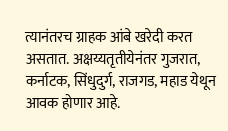त्यानंतरच ग्राहक आंबे खरेदी करत असतात. अक्षय्यतृतीयेनंतर गुजरात, कर्नाटक, सिंधुदुर्ग, राजगड, महाड येथून आवक होणार आहे.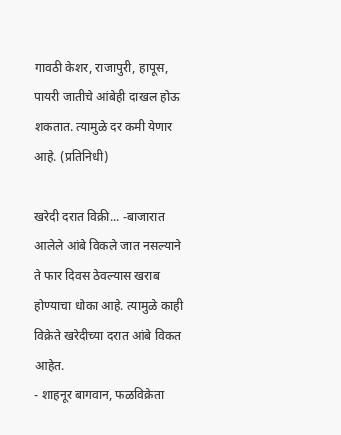गावठी केशर, राजापुरी, हापूस, पायरी जातीचे आंबेही दाखल होऊ शकतात. त्यामुळे दर कमी येणार आहे. (प्रतिनिधी)

खरेदी दरात विक्री... -बाजारात आलेले आंबे विकले जात नसल्याने ते फार दिवस ठेवल्यास खराब होण्याचा धोका आहे. त्यामुळे काही विक्रेते खरेदीच्या दरात आंबे विकत आहेत.
- शाहनूर बागवान, फळविक्रेता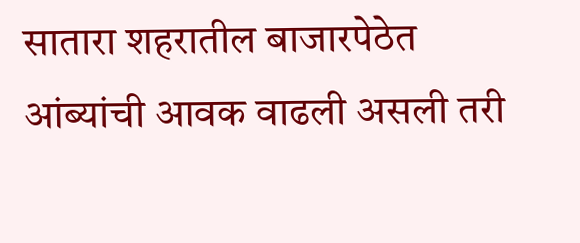सातारा शहरातील बाजारपेठेत आंब्यांची आवक वाढली असली तरी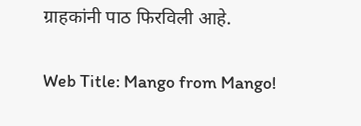ग्राहकांनी पाठ फिरविली आहे.

Web Title: Mango from Mango!